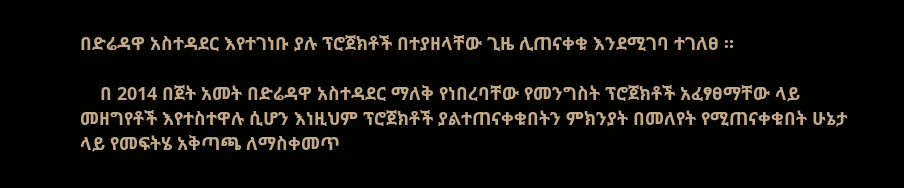በድሬዳዋ አስተዳደር እየተገነቡ ያሉ ፕሮጀክቶች በተያዘላቸው ጊዜ ሊጠናቀቁ እንደሚገባ ተገለፀ ።

    በ 2014 በጀት አመት በድሬዳዋ አስተዳደር ማለቅ የነበረባቸው የመንግስት ፕሮጀክቶች አፈፃፀማቸው ላይ መዘግየቶች እየተስተዋሉ ሲሆን እነዚህም ፕሮጀክቶች ያልተጠናቀቁበትን ምክንያት በመለየት የሚጠናቀቁበት ሁኔታ ላይ የመፍትሄ አቅጣጫ ለማስቀመጥ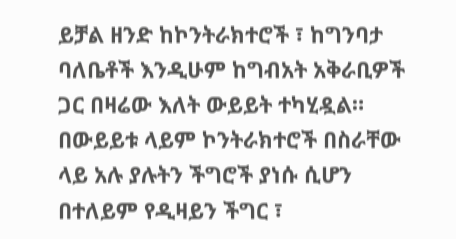ይቻል ዘንድ ከኮንትራክተሮች ፣ ከግንባታ ባለቤቶች እንዲሁም ከግብአት አቅራቢዎች ጋር በዛሬው እለት ውይይት ተካሂዷል። በውይይቱ ላይም ኮንትራክተሮች በስራቸው ላይ አሉ ያሉትን ችግሮች ያነሱ ሲሆን በተለይም የዲዛይን ችግር ፣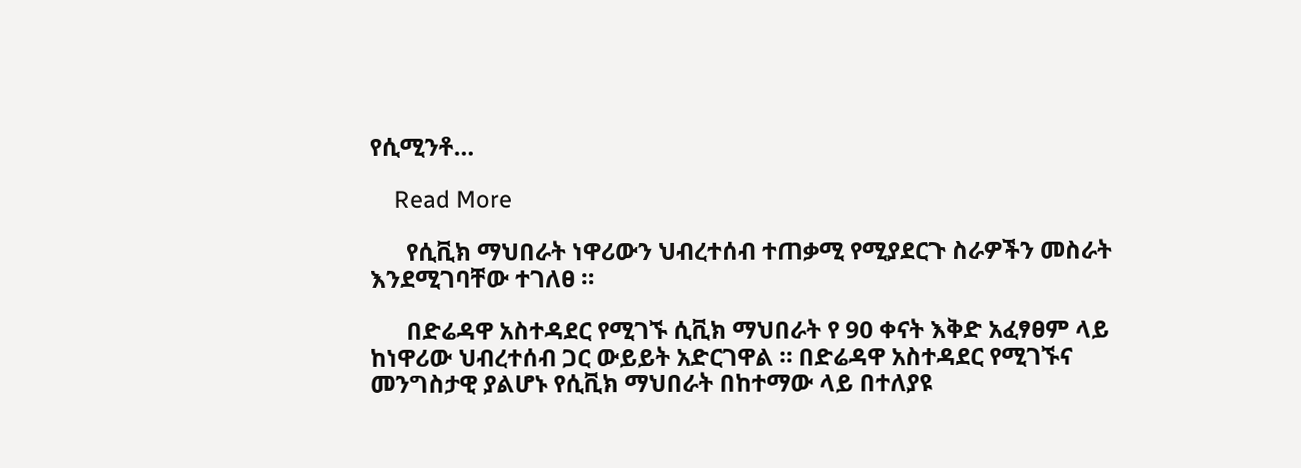የሲሚንቶ…

    Read More

      የሲቪክ ማህበራት ነዋሪውን ህብረተሰብ ተጠቃሚ የሚያደርጉ ስራዎችን መስራት እንደሚገባቸው ተገለፀ ።

      በድሬዳዋ አስተዳደር የሚገኙ ሲቪክ ማህበራት የ 90 ቀናት እቅድ አፈፃፀም ላይ ከነዋሪው ህብረተሰብ ጋር ውይይት አድርገዋል ። በድሬዳዋ አስተዳደር የሚገኙና መንግስታዊ ያልሆኑ የሲቪክ ማህበራት በከተማው ላይ በተለያዩ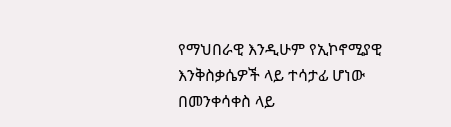የማህበራዊ እንዲሁም የኢኮኖሚያዊ እንቅስቃሴዎች ላይ ተሳታፊ ሆነው በመንቀሳቀስ ላይ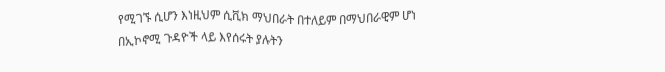የሚገኙ ሲሆን እነዚህም ሲቪክ ማህበራት በተለይም በማህበራዊም ሆነ በኢኮኖሚ ጉዳዮች ላይ እየሰሩት ያሉትን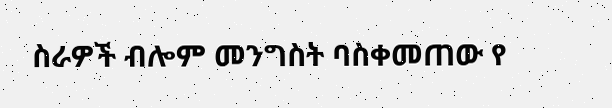ስራዎች ብሎም መንግስት ባስቀመጠው የ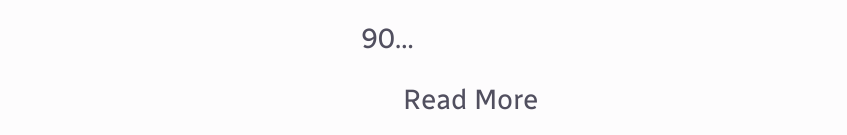90…

      Read More